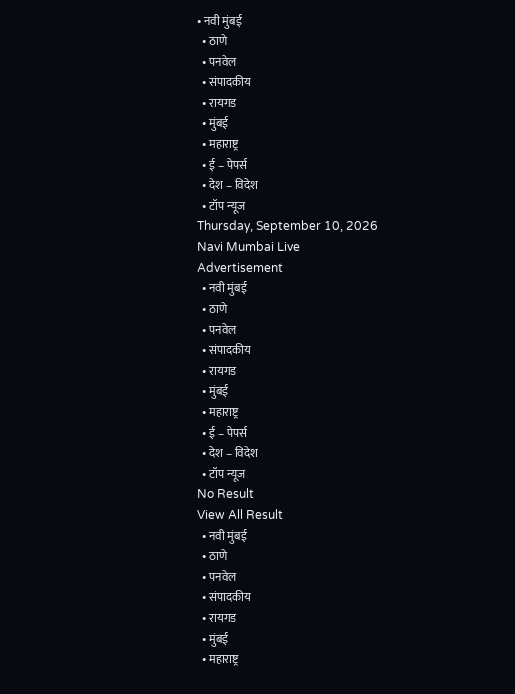• नवी मुंबई
  • ठाणे
  • पनवेल
  • संपादकीय
  • रायगड
  • मुंबई
  • महाराष्ट्र
  • ई – पेपर्स
  • देश – विदेश
  • टॉप न्यूज
Thursday, September 10, 2026
Navi Mumbai Live
Advertisement
  • नवी मुंबई
  • ठाणे
  • पनवेल
  • संपादकीय
  • रायगड
  • मुंबई
  • महाराष्ट्र
  • ई – पेपर्स
  • देश – विदेश
  • टॉप न्यूज
No Result
View All Result
  • नवी मुंबई
  • ठाणे
  • पनवेल
  • संपादकीय
  • रायगड
  • मुंबई
  • महाराष्ट्र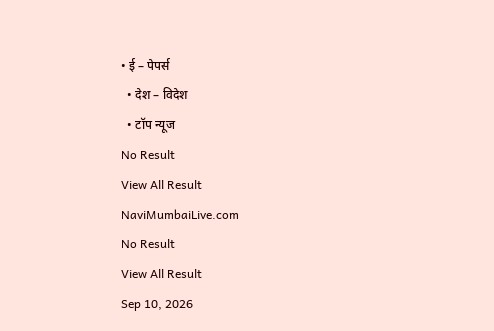• ई – पेपर्स
  • देश – विदेश
  • टॉप न्यूज
No Result
View All Result
NaviMumbaiLive.com
No Result
View All Result
Sep 10, 2026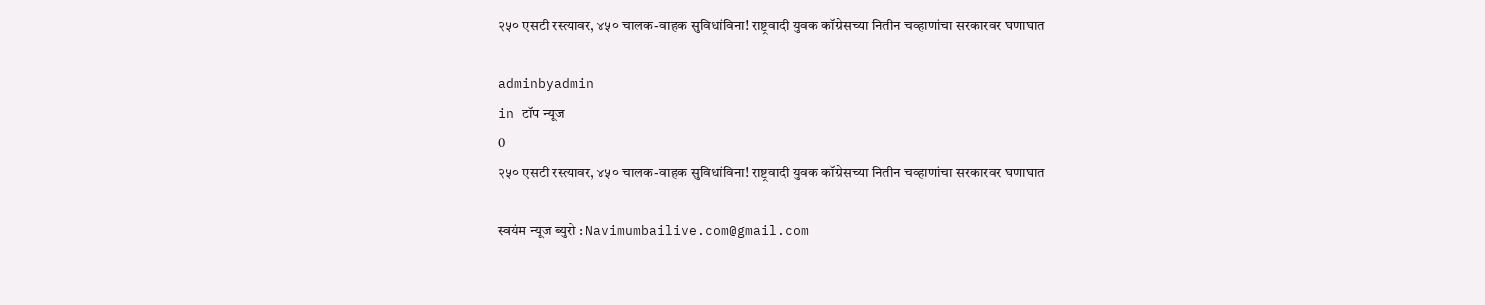२५० एसटी रस्त्यावर, ४५० चालक-वाहक सुविधांविना! राष्ट्रवादी युवक कॉग्रेसच्या नितीन चव्हाणांचा सरकारवर घणाघात

adminbyadmin
in टॉप न्यूज
0
२५० एसटी रस्त्यावर, ४५० चालक-वाहक सुविधांविना! राष्ट्रवादी युवक कॉग्रेसच्या नितीन चव्हाणांचा सरकारवर घणाघात

स्वयंम न्यूज ब्युरो : Navimumbailive.com@gmail.com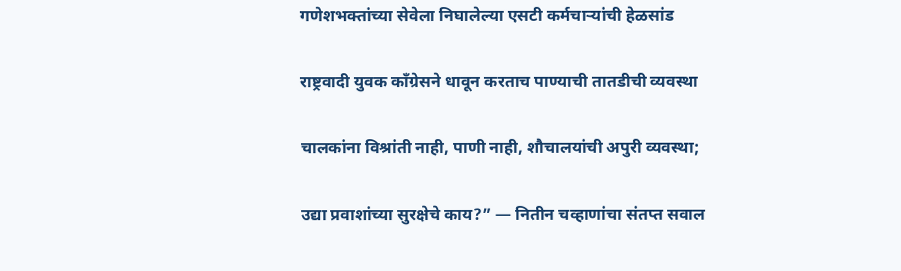गणेशभक्तांच्या सेवेला निघालेल्या एसटी कर्मचाऱ्यांची हेळसांड

राष्ट्रवादी युवक काँग्रेसने धावून करताच पाण्याची तातडीची व्यवस्था

चालकांना विश्रांती नाही, पाणी नाही, शौचालयांची अपुरी व्यवस्था;

उद्या प्रवाशांच्या सुरक्षेचे काय?” — नितीन चव्हाणांचा संतप्त सवाल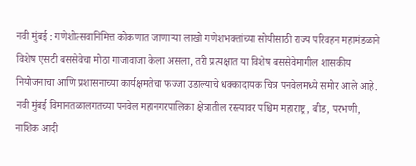नवी मुंबई : गणेशोत्सवानिमित्त कोकणात जाणाऱ्या लाखो गणेशभक्तांच्या सोयीसाठी राज्य परिवहन महामंडळाने विशेष एसटी बससेवेचा मोठा गाजावाजा केला असला, तरी प्रत्यक्षात या विशेष बससेवेमागील शासकीय नियोजनाचा आणि प्रशासनाच्या कार्यक्षमतेचा फज्जा उडाल्याचे धक्कादायक चित्र पनवेलमध्ये समोर आले आहे. नवी मुंबई विमानतळालगतच्या पनवेल महानगरपालिका क्षेत्रातील रस्त्यावर पश्चिम महाराष्ट्र, बीड, परभणी, नाशिक आदी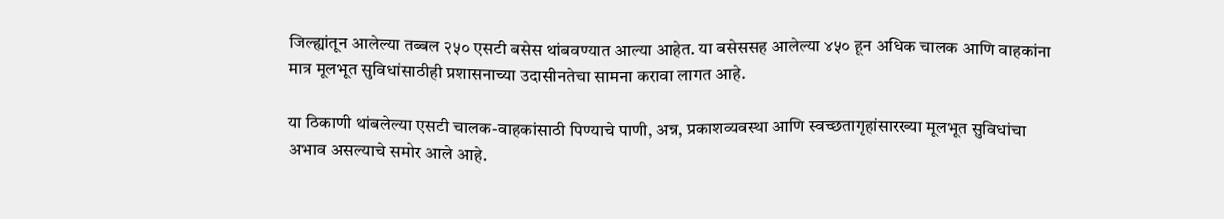जिल्ह्यांतून आलेल्या तब्बल २५० एसटी बसेस थांबवण्यात आल्या आहेत. या बसेससह आलेल्या ४५० हून अधिक चालक आणि वाहकांना मात्र मूलभूत सुविधांसाठीही प्रशासनाच्या उदासीनतेचा सामना करावा लागत आहे.

या ठिकाणी थांबलेल्या एसटी चालक-वाहकांसाठी पिण्याचे पाणी, अन्न, प्रकाशव्यवस्था आणि स्वच्छतागृहांसारख्या मूलभूत सुविधांचा अभाव असल्याचे समोर आले आहे.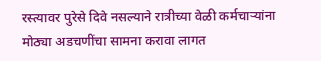रस्त्यावर पुरेसे दिवे नसल्याने रात्रीच्या वेळी कर्मचाऱ्यांना मोठ्या अडचणींचा सामना करावा लागत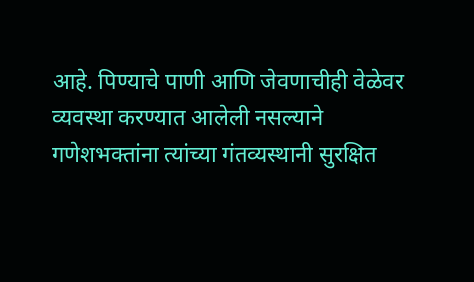आहे. पिण्याचे पाणी आणि जेवणाचीही वेळेवर व्यवस्था करण्यात आलेली नसल्याने गणेशभक्तांना त्यांच्या गंतव्यस्थानी सुरक्षित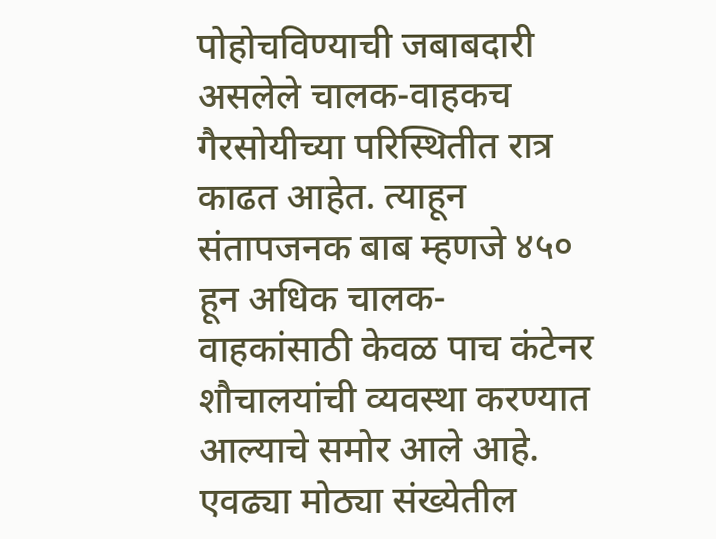पोहोचविण्याची जबाबदारी असलेले चालक-वाहकच गैरसोयीच्या परिस्थितीत रात्र काढत आहेत. त्याहून संतापजनक बाब म्हणजे ४५० हून अधिक चालक-वाहकांसाठी केवळ पाच कंटेनर शौचालयांची व्यवस्था करण्यात आल्याचे समोर आले आहे. एवढ्या मोठ्या संख्येतील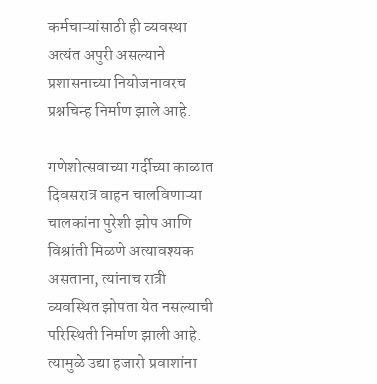कर्मचाऱ्यांसाठी ही व्यवस्था अत्यंत अपुरी असल्याने प्रशासनाच्या नियोजनावरच प्रश्नचिन्ह निर्माण झाले आहे.

गणेशोत्सवाच्या गर्दीच्या काळात दिवसरात्र वाहन चालविणाऱ्या चालकांना पुरेशी झोप आणि विश्रांती मिळणे अत्यावश्यक असताना, त्यांनाच रात्री व्यवस्थित झोपता येत नसल्याची परिस्थिती निर्माण झाली आहे. त्यामुळे उद्या हजारो प्रवाशांना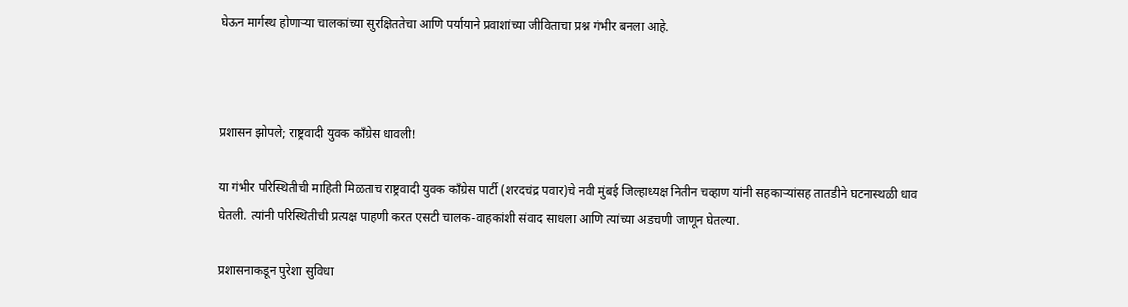घेऊन मार्गस्थ होणाऱ्या चालकांच्या सुरक्षिततेचा आणि पर्यायाने प्रवाशांच्या जीविताचा प्रश्न गंभीर बनला आहे.



प्रशासन झोपले; राष्ट्रवादी युवक काँग्रेस धावली!

या गंभीर परिस्थितीची माहिती मिळताच राष्ट्रवादी युवक काँग्रेस पार्टी (शरदचंद्र पवार)चे नवी मुंबई जिल्हाध्यक्ष नितीन चव्हाण यांनी सहकाऱ्यांसह तातडीने घटनास्थळी धाव घेतली. त्यांनी परिस्थितीची प्रत्यक्ष पाहणी करत एसटी चालक-वाहकांशी संवाद साधला आणि त्यांच्या अडचणी जाणून घेतल्या.

प्रशासनाकडून पुरेशा सुविधा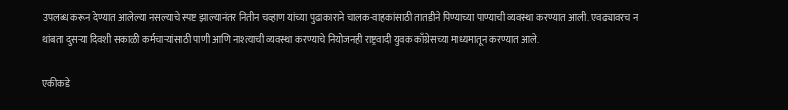उपलब्ध करून देण्यात आलेल्या नसल्याचे स्पष्ट झाल्यानंतर नितीन चव्हाण यांच्या पुढाकाराने चालक-वाहकांसाठी तातडीने पिण्याच्या पाण्याची व्यवस्था करण्यात आली. एवढ्यावरच न थांबता दुसऱ्या दिवशी सकाळी कर्मचाऱ्यांसाठी पाणी आणि नाश्त्याची व्यवस्था करण्याचे नियोजनही राष्ट्रवादी युवक काँग्रेसच्या माध्यमातून करण्यात आले.

एकीकडे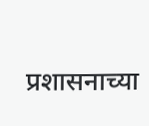प्रशासनाच्या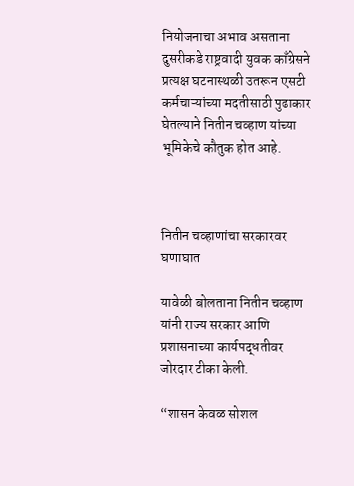नियोजनाचा अभाव असताना दुसरीकडे राष्ट्रवादी युवक काँग्रेसने प्रत्यक्ष घटनास्थळी उतरून एसटी कर्मचाऱ्यांच्या मदतीसाठी पुढाकार घेतल्याने नितीन चव्हाण यांच्या भूमिकेचे कौतुक होत आहे.



नितीन चव्हाणांचा सरकारवर घणाघात

यावेळी बोलताना नितीन चव्हाण यांनी राज्य सरकार आणि प्रशासनाच्या कार्यपद्धतीवर जोरदार टीका केली.

“शासन केवळ सोशल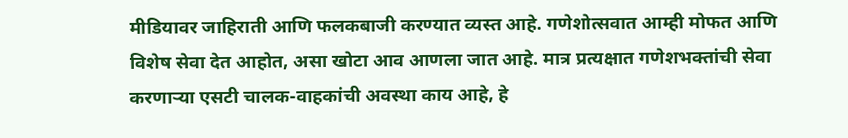मीडियावर जाहिराती आणि फलकबाजी करण्यात व्यस्त आहे. गणेशोत्सवात आम्ही मोफत आणि विशेष सेवा देत आहोत, असा खोटा आव आणला जात आहे. मात्र प्रत्यक्षात गणेशभक्तांची सेवा करणाऱ्या एसटी चालक-वाहकांची अवस्था काय आहे, हे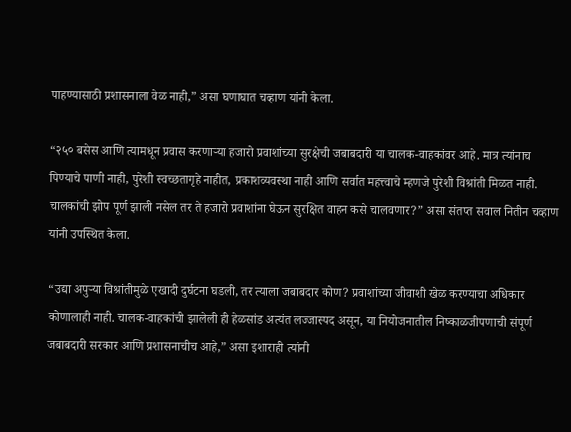पाहण्यासाठी प्रशासनाला वेळ नाही,” असा घणाघात चव्हाण यांनी केला.

“२५० बसेस आणि त्यामधून प्रवास करणाऱ्या हजारो प्रवाशांच्या सुरक्षेची जबाबदारी या चालक-वाहकांवर आहे. मात्र त्यांनाच पिण्याचे पाणी नाही, पुरेशी स्वच्छतागृहे नाहीत, प्रकाशव्यवस्था नाही आणि सर्वात महत्त्वाचे म्हणजे पुरेशी विश्रांती मिळत नाही. चालकांची झोप पूर्ण झाली नसेल तर ते हजारो प्रवाशांना घेऊन सुरक्षित वाहन कसे चालवणार?” असा संतप्त सवाल नितीन चव्हाण यांनी उपस्थित केला.

“उद्या अपुऱ्या विश्रांतीमुळे एखादी दुर्घटना घडली, तर त्याला जबाबदार कोण? प्रवाशांच्या जीवाशी खेळ करण्याचा अधिकार कोणालाही नाही. चालक-वाहकांची झालेली ही हेळसांड अत्यंत लज्जास्पद असून, या नियोजनातील निष्काळजीपणाची संपूर्ण जबाबदारी सरकार आणि प्रशासनाचीच आहे,” असा इशाराही त्यांनी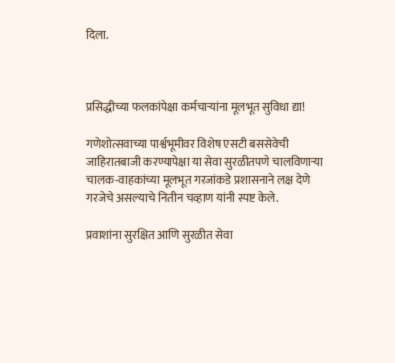दिला.



प्रसिद्धीच्या फलकांपेक्षा कर्मचाऱ्यांना मूलभूत सुविधा द्या!

गणेशोत्सवाच्या पार्श्वभूमीवर विशेष एसटी बससेवेची जाहिरातबाजी करण्यापेक्षा या सेवा सुरळीतपणे चालविणाऱ्या चालक-वाहकांच्या मूलभूत गरजांकडे प्रशासनाने लक्ष देणे गरजेचे असल्याचे नितीन चव्हाण यांनी स्पष्ट केले.

प्रवाशांना सुरक्षित आणि सुरळीत सेवा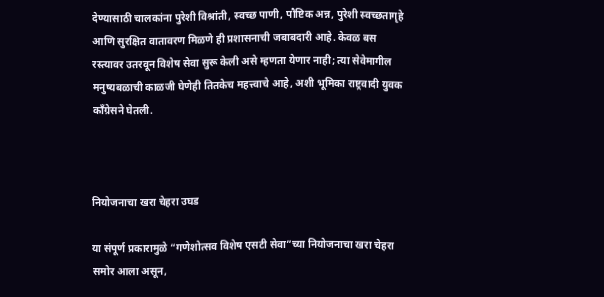देण्यासाठी चालकांना पुरेशी विश्रांती, स्वच्छ पाणी, पौष्टिक अन्न, पुरेशी स्वच्छतागृहे आणि सुरक्षित वातावरण मिळणे ही प्रशासनाची जबाबदारी आहे. केवळ बस रस्त्यावर उतरवून विशेष सेवा सुरू केली असे म्हणता येणार नाही; त्या सेवेमागील मनुष्यबळाची काळजी घेणेही तितकेच महत्त्वाचे आहे, अशी भूमिका राष्ट्रवादी युवक काँग्रेसने घेतली.



नियोजनाचा खरा चेहरा उघड

या संपूर्ण प्रकारामुळे “गणेशोत्सव विशेष एसटी सेवा”च्या नियोजनाचा खरा चेहरा समोर आला असून,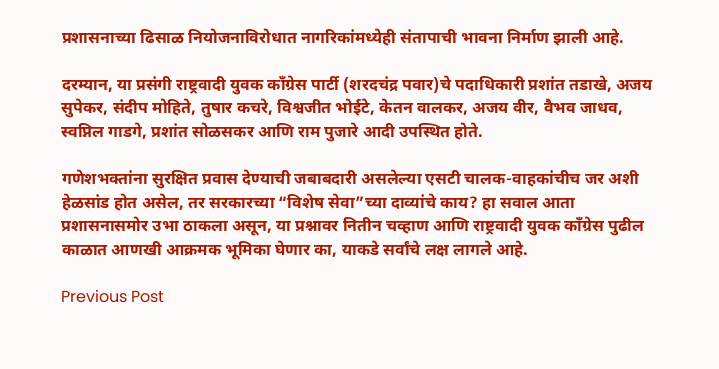प्रशासनाच्या ढिसाळ नियोजनाविरोधात नागरिकांमध्येही संतापाची भावना निर्माण झाली आहे.

दरम्यान, या प्रसंगी राष्ट्रवादी युवक काँग्रेस पार्टी (शरदचंद्र पवार)चे पदाधिकारी प्रशांत तडाखे, अजय सुपेकर, संदीप मोहिते, तुषार कचरे, विश्वजीत भोईटे, केतन वालकर, अजय वीर, वैभव जाधव, स्वप्निल गाडगे, प्रशांत सोळसकर आणि राम पुजारे आदी उपस्थित होते.

गणेशभक्तांना सुरक्षित प्रवास देण्याची जबाबदारी असलेल्या एसटी चालक-वाहकांचीच जर अशी हेळसांड होत असेल, तर सरकारच्या “विशेष सेवा”च्या दाव्यांचे काय? हा सवाल आता प्रशासनासमोर उभा ठाकला असून, या प्रश्नावर नितीन चव्हाण आणि राष्ट्रवादी युवक काँग्रेस पुढील काळात आणखी आक्रमक भूमिका घेणार का, याकडे सर्वांचे लक्ष लागले आहे.

Previous Post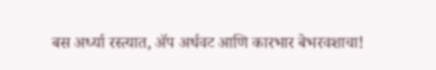बस अर्ध्या रस्त्यात, ॲप अर्धवट आणि कारभार बेभरवशाचा!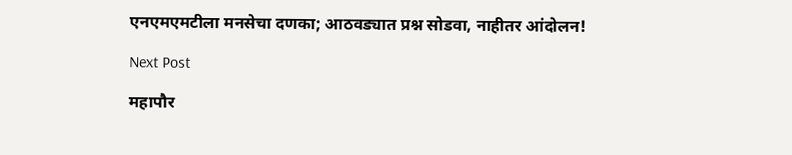एनएमएमटीला मनसेचा दणका; आठवड्यात प्रश्न सोडवा, नाहीतर आंदोलन!

Next Post

महापौर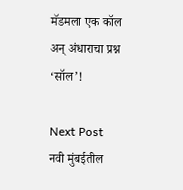मॅडमला एक कॉल अन् अंधाराचा प्रश्न ‘सॉल’!

Next Post
नवी मुंबईतील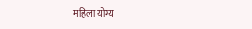महिला योग्य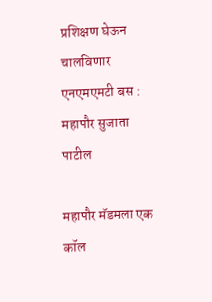प्रशिक्षण घेऊन चालविणार एनएमएमटी बस : महापौर सुजाता पाटील

महापौर मॅडमला एक कॉल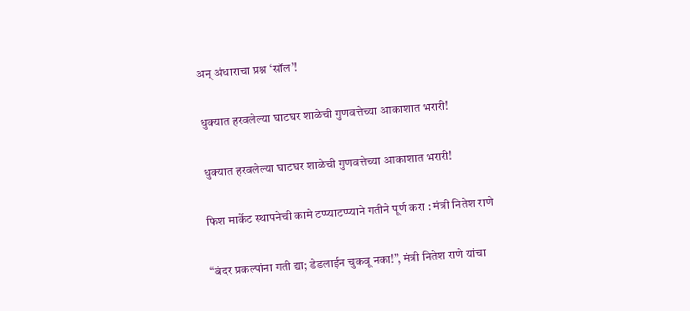अन् अंधाराचा प्रश्न ‘सॉल’!

धुक्यात हरवलेल्या घाटघर शाळेची गुणवत्तेच्या आकाशात भरारी!

धुक्यात हरवलेल्या घाटघर शाळेची गुणवत्तेच्या आकाशात भरारी!

फिश मार्केट स्थापनेची कामे टप्प्याटप्प्याने गतीने पूर्ण करा : मंत्री नितेश राणे

“बंदर प्रकल्पांना गती द्या; डेडलाईन चुकवू नका!”, मंत्री नितेश राणे यांचा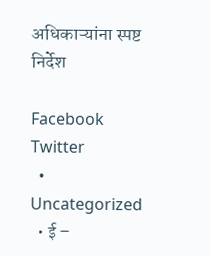अधिकाऱ्यांना स्पष्ट निर्देश

Facebook Twitter
  • Uncategorized
  • ई –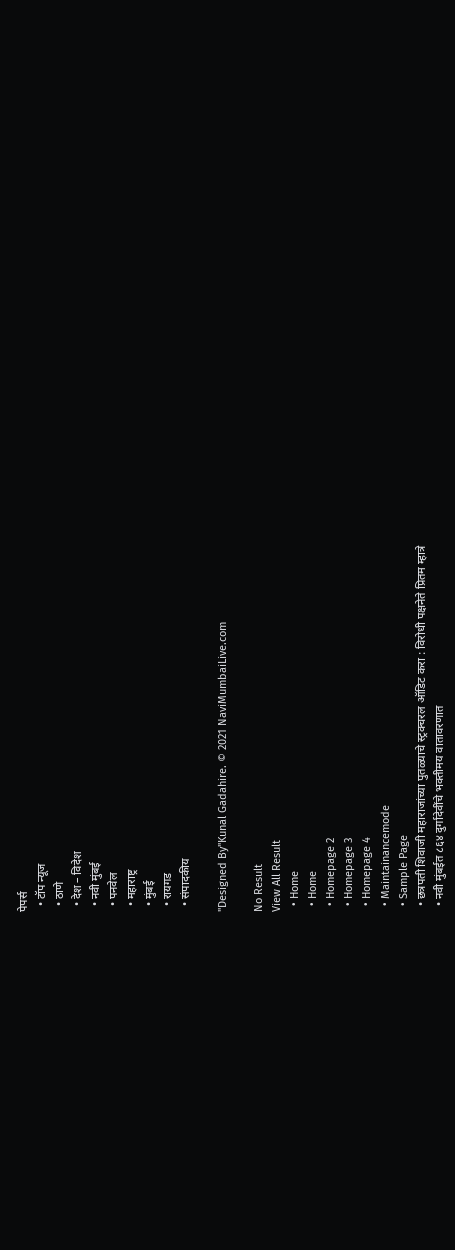पेपर्स
  • टॉप न्यूज
  • ठाणे
  • देश – विदेश
  • नवी मुंबई
  • पनवेल
  • महाराष्ट्र
  • मुंबई
  • रायगड
  • संपादकीय

"Designed By"Kunal Gadahire. © 2021 NaviMumbaiLive.com

No Result
View All Result
  • Home
  • Home
  • Homepage 2
  • Homepage 3
  • Homepage 4
  • Maintainancemode
  • Sample Page
  • छत्रपती शिवाजी महाराजांच्या पुतळ्याचे स्ट्रक्चरल ऑडिट करा : विरोधी पक्षनेते प्रितम म्हात्रे
  • नवी मुंबईत ८६४ दुर्गादेवींचे भक्तीमय वातावरणात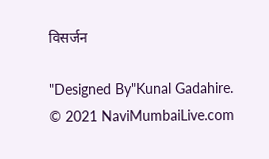विसर्जन

"Designed By"Kunal Gadahire. © 2021 NaviMumbaiLive.com